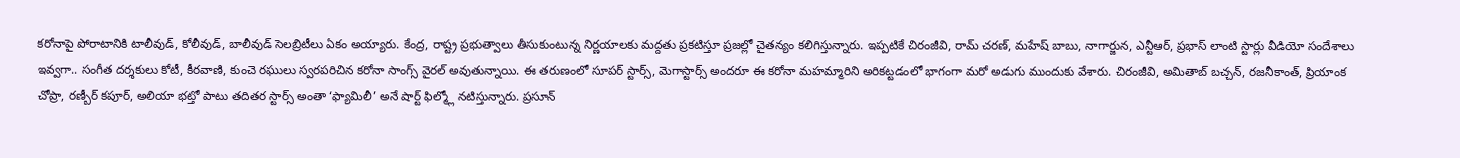కరోనాపై పోరాటానికి టాలీవుడ్, కోలీవుడ్, బాలీవుడ్ సెలబ్రిటీలు ఏకం అయ్యారు. కేంద్ర, రాష్ట్ర ప్రభుత్వాలు తీసుకుంటున్న నిర్ణయాలకు మద్దతు ప్రకటిస్తూ ప్రజల్లో చైతన్యం కలిగిస్తున్నారు. ఇప్పటికే చిరంజీవి, రామ్ చరణ్, మహేష్ బాబు, నాగార్జున, ఎన్టీఆర్, ప్రభాస్ లాంటి స్టార్లు వీడియో సందేశాలు ఇవ్వగా.. సంగీత దర్శకులు కోటీ, కీరవాణి, కుంచె రఘులు స్వరపరిచిన కరోనా సాంగ్స్ వైరల్ అవుతున్నాయి. ఈ తరుణంలో సూపర్ స్టార్స్, మెగాస్టార్స్ అందరూ ఈ కరోనా మహమ్మారిని అరికట్టడంలో భాగంగా మరో అడుగు ముందుకు వేశారు. చిరంజీవి, అమితాబ్ బచ్చన్, రజనీకాంత్, ప్రియాంక చోప్రా, రణ్బీర్ కపూర్, అలియా భట్తో పాటు తదితర స్టార్స్ అంతా ‘ఫ్యామిలీ’ అనే షార్ట్ ఫిల్మ్లో నటిస్తున్నారు. ప్రసూన్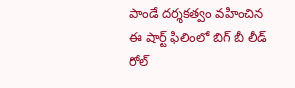పాండే దర్శకత్వం వహించిన ఈ షార్ట్ ఫిలింలో బిగ్ బీ లీడ్ రోల్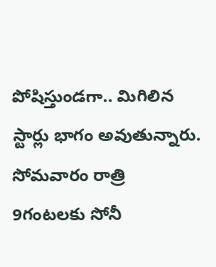పోషిస్తుండగా.. మిగిలిన స్టార్లు భాగం అవుతున్నారు. సోమవారం రాత్రి 9గంటలకు సోనీ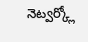నెట్వర్క్లో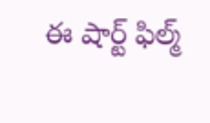ఈ షార్ట్ ఫిల్మ్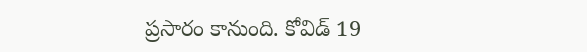ప్రసారం కానుంది. కోవిడ్ 19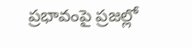ప్రభావంపై ప్రజల్లో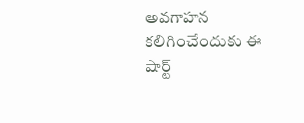అవగాహన కలిగించేందుకు ఈ షార్ట్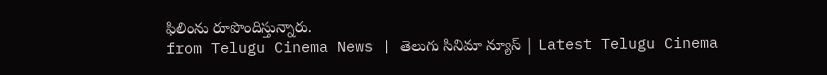ఫిలింను రూపొందిస్తున్నారు.
from Telugu Cinema News | తెలుగు సినిమా న్యూస్ | Latest Telugu Cinema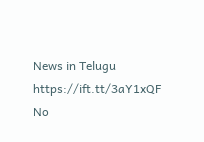News in Telugu https://ift.tt/3aY1xQF
No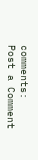comments:
Post a Comment